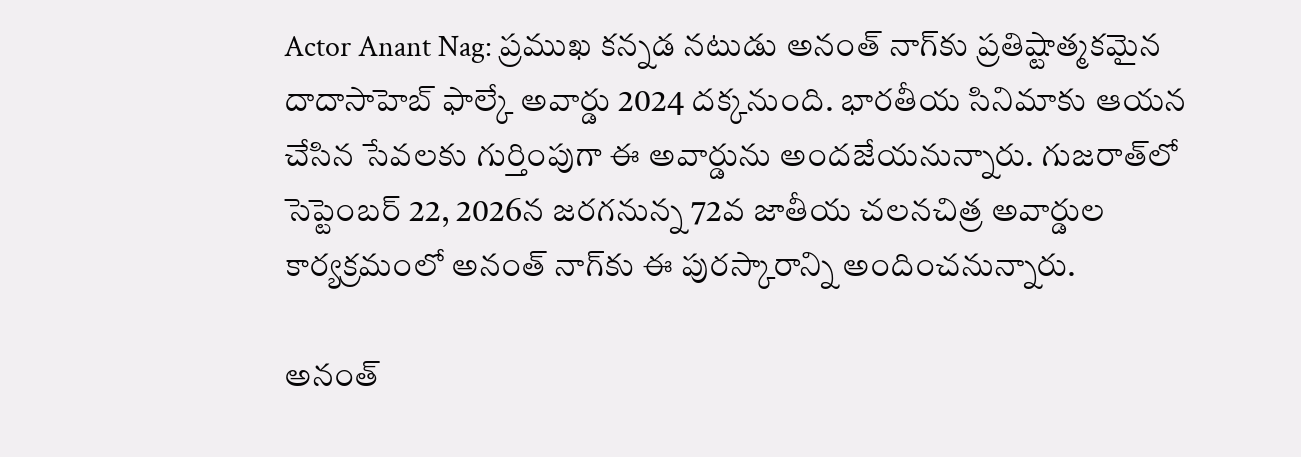Actor Anant Nag: ప్రముఖ కన్నడ నటుడు అనంత్ నాగ్‌కు ప్రతిష్టాత్మకమైన దాదాసాహెబ్ ఫాల్కే అవార్డు 2024 దక్కనుంది. భారతీయ సినిమాకు ఆయన చేసిన సేవలకు గుర్తింపుగా ఈ అవార్డును అందజేయనున్నారు. గుజరాత్‌లో సెప్టెంబర్ 22, 2026న జరగనున్న 72వ జాతీయ చలనచిత్ర అవార్డుల కార్యక్రమంలో అనంత్ నాగ్‌కు ఈ పురస్కారాన్ని అందించనున్నారు.

అనంత్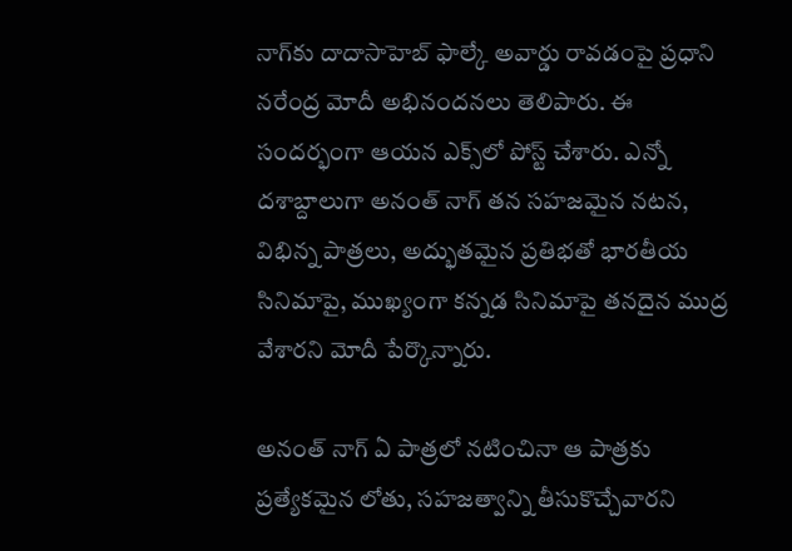నాగ్‌కు దాదాసాహెబ్ ఫాల్కే అవార్డు రావడంపై ప్రధాని నరేంద్ర మోదీ అభినందనలు తెలిపారు. ఈ సందర్భంగా ఆయన ఎక్స్‌లో పోస్ట్ చేశారు. ఎన్నో దశాబ్దాలుగా అనంత్ నాగ్ తన సహజమైన నటన, విభిన్న పాత్రలు, అద్భుతమైన ప్రతిభతో భారతీయ సినిమాపై, ముఖ్యంగా కన్నడ సినిమాపై తనదైన ముద్ర వేశారని మోదీ పేర్కొన్నారు.

అనంత్ నాగ్ ఏ పాత్రలో నటించినా ఆ పాత్రకు ప్రత్యేకమైన లోతు, సహజత్వాన్ని తీసుకొచ్చేవారని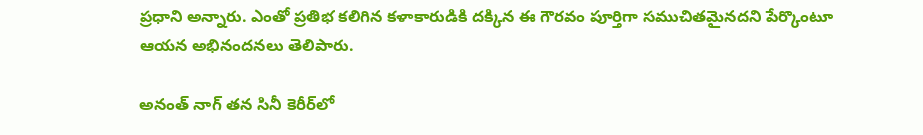ప్రధాని అన్నారు. ఎంతో ప్రతిభ కలిగిన కళాకారుడికి దక్కిన ఈ గౌరవం పూర్తిగా సముచితమైనదని పేర్కొంటూ ఆయన అభినందనలు తెలిపారు.

అనంత్ నాగ్ తన సినీ కెరీర్‌లో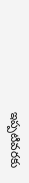ఇప్పటివరకు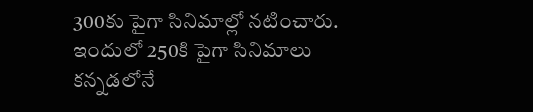300కు పైగా సినిమాల్లో నటించారు. ఇందులో 250కి పైగా సినిమాలు కన్నడలోనే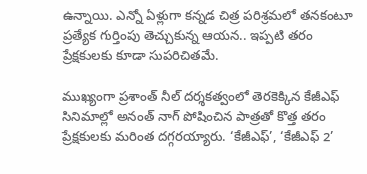ఉన్నాయి. ఎన్నో ఏళ్లుగా కన్నడ చిత్ర పరిశ్రమలో తనకంటూ ప్రత్యేక గుర్తింపు తెచ్చుకున్న ఆయన.. ఇప్పటి తరం ప్రేక్షకులకు కూడా సుపరిచితమే.

ముఖ్యంగా ప్రశాంత్ నీల్ దర్శకత్వంలో తెరకెక్కిన కేజీఎఫ్ సినిమాల్లో అనంత్ నాగ్ పోషించిన పాత్రతో కొత్త తరం ప్రేక్షకులకు మరింత దగ్గరయ్యారు. ‘కేజీఎఫ్’, ‘కేజీఎఫ్ 2’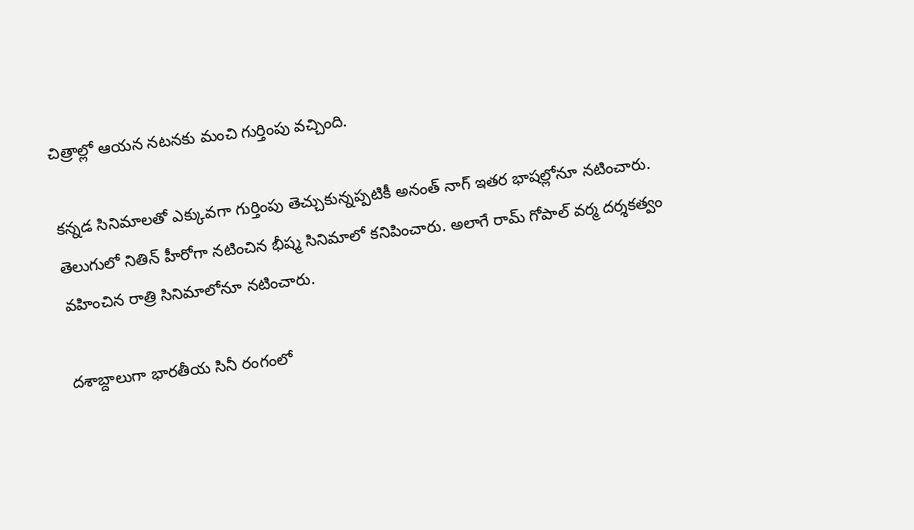చిత్రాల్లో ఆయన నటనకు మంచి గుర్తింపు వచ్చింది.

కన్నడ సినిమాలతో ఎక్కువగా గుర్తింపు తెచ్చుకున్నప్పటికీ అనంత్ నాగ్ ఇతర భాషల్లోనూ నటించారు. తెలుగులో నితిన్ హీరోగా నటించిన భీష్మ సినిమాలో కనిపించారు. అలాగే రామ్ గోపాల్ వర్మ దర్శకత్వం వహించిన రాత్రి సినిమాలోనూ నటించారు.

దశాబ్దాలుగా భారతీయ సినీ రంగంలో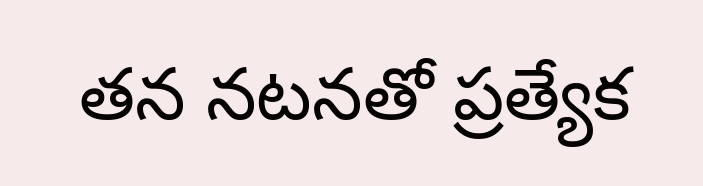తన నటనతో ప్రత్యేక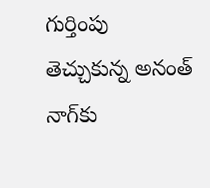గుర్తింపు తెచ్చుకున్న అనంత్ నాగ్‌కు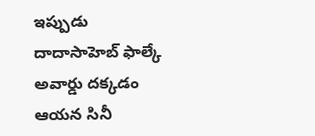ఇప్పుడు దాదాసాహెబ్ ఫాల్కే అవార్డు దక్కడం ఆయన సినీ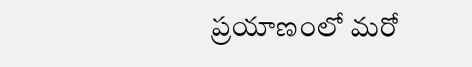ప్రయాణంలో మరో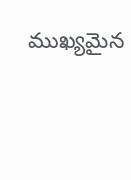ముఖ్యమైన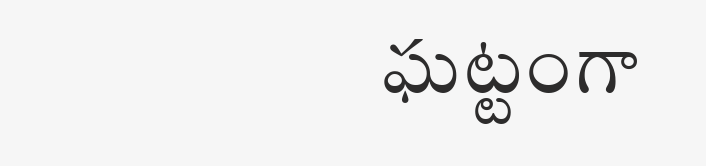ఘట్టంగా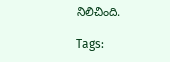నిలిచింది.

Tags: